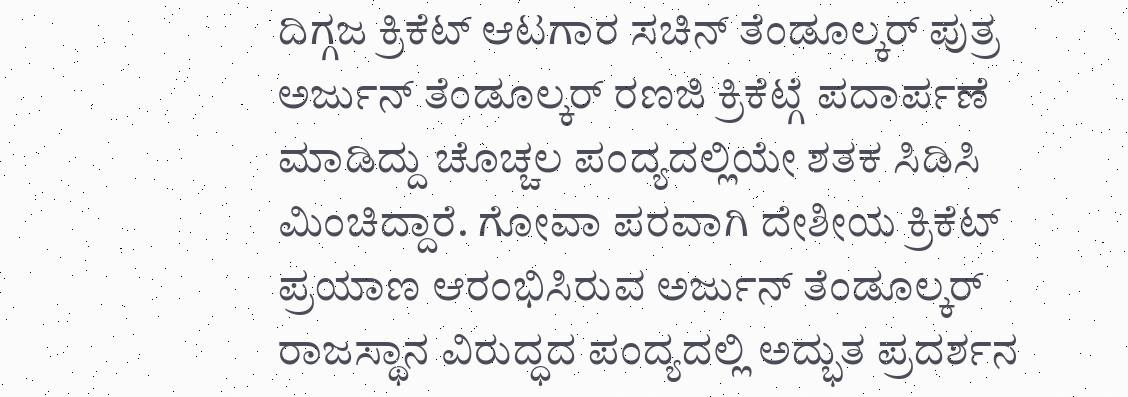ದಿಗ್ಗಜ ಕ್ರಿಕೆಟ್ ಆಟಗಾರ ಸಚಿನ್ ತೆಂಡೂಲ್ಕರ್ ಪುತ್ರ ಅರ್ಜುನ್ ತೆಂಡೂಲ್ಕರ್ ರಣಜಿ ಕ್ರಿಕೆಟ್ಗೆ ಪದಾರ್ಪಣೆ ಮಾಡಿದ್ದು ಚೊಚ್ಚಲ ಪಂದ್ಯದಲ್ಲಿಯೇ ಶತಕ ಸಿಡಿಸಿ ಮಿಂಚಿದ್ದಾರೆ. ಗೋವಾ ಪರವಾಗಿ ದೇಶೀಯ ಕ್ರಿಕೆಟ್ ಪ್ರಯಾಣ ಆರಂಭಿಸಿರುವ ಅರ್ಜುನ್ ತೆಂಡೂಲ್ಕರ್ ರಾಜಸ್ಥಾನ ವಿರುದ್ಧದ ಪಂದ್ಯದಲ್ಲಿ ಅದ್ಭುತ ಪ್ರದರ್ಶನ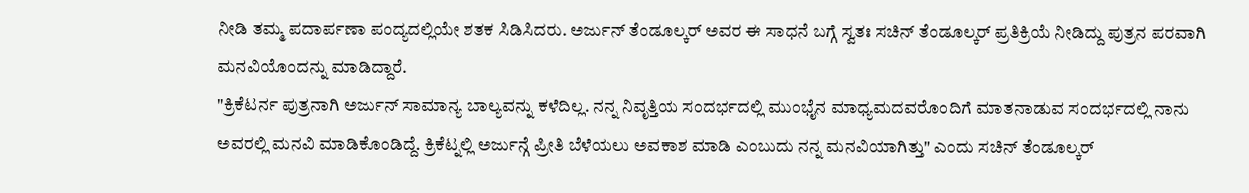ನೀಡಿ ತಮ್ಮ ಪದಾರ್ಪಣಾ ಪಂದ್ಯದಲ್ಲಿಯೇ ಶತಕ ಸಿಡಿಸಿದರು. ಅರ್ಜುನ್ ತೆಂಡೂಲ್ಕರ್ ಅವರ ಈ ಸಾಧನೆ ಬಗ್ಗೆ ಸ್ವತಃ ಸಚಿನ್ ತೆಂಡೂಲ್ಕರ್ ಪ್ರತಿಕ್ರಿಯೆ ನೀಡಿದ್ದು ಪುತ್ರನ ಪರವಾಗಿ ಮನವಿಯೊಂದನ್ನು ಮಾಡಿದ್ದಾರೆ.
"ಕ್ರಿಕೆಟರ್ನ ಪುತ್ರನಾಗಿ ಅರ್ಜುನ್ ಸಾಮಾನ್ಯ ಬಾಲ್ಯವನ್ನು ಕಳೆದಿಲ್ಲ. ನನ್ನ ನಿವೃತ್ತಿಯ ಸಂದರ್ಭದಲ್ಲಿ ಮುಂಭೈನ ಮಾಧ್ಯಮದವರೊಂದಿಗೆ ಮಾತನಾಡುವ ಸಂದರ್ಭದಲ್ಲಿ ನಾನು ಅವರಲ್ಲಿ ಮನವಿ ಮಾಡಿಕೊಂಡಿದ್ದೆ. ಕ್ರಿಕೆಟ್ನಲ್ಲಿ ಅರ್ಜುನ್ಗೆ ಪ್ರೀತಿ ಬೆಳೆಯಲು ಅವಕಾಶ ಮಾಡಿ ಎಂಬುದು ನನ್ನ ಮನವಿಯಾಗಿತ್ತು" ಎಂದು ಸಚಿನ್ ತೆಂಡೂಲ್ಕರ್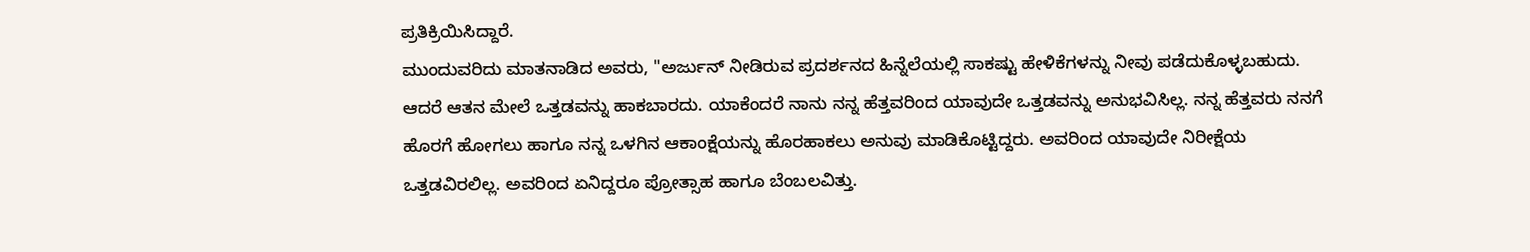ಪ್ರತಿಕ್ರಿಯಿಸಿದ್ದಾರೆ.
ಮುಂದುವರಿದು ಮಾತನಾಡಿದ ಅವರು, "ಅರ್ಜುನ್ ನೀಡಿರುವ ಪ್ರದರ್ಶನದ ಹಿನ್ನೆಲೆಯಲ್ಲಿ ಸಾಕಷ್ಟು ಹೇಳಿಕೆಗಳನ್ನು ನೀವು ಪಡೆದುಕೊಳ್ಳಬಹುದು. ಆದರೆ ಆತನ ಮೇಲೆ ಒತ್ತಡವನ್ನು ಹಾಕಬಾರದು. ಯಾಕೆಂದರೆ ನಾನು ನನ್ನ ಹೆತ್ತವರಿಂದ ಯಾವುದೇ ಒತ್ತಡವನ್ನು ಅನುಭವಿಸಿಲ್ಲ. ನನ್ನ ಹೆತ್ತವರು ನನಗೆ ಹೊರಗೆ ಹೋಗಲು ಹಾಗೂ ನನ್ನ ಒಳಗಿನ ಆಕಾಂಕ್ಷೆಯನ್ನು ಹೊರಹಾಕಲು ಅನುವು ಮಾಡಿಕೊಟ್ಟಿದ್ದರು. ಅವರಿಂದ ಯಾವುದೇ ನಿರೀಕ್ಷೆಯ ಒತ್ತಡವಿರಲಿಲ್ಲ. ಅವರಿಂದ ಏನಿದ್ದರೂ ಪ್ರೋತ್ಸಾಹ ಹಾಗೂ ಬೆಂಬಲವಿತ್ತು.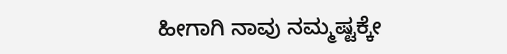ಹೀಗಾಗಿ ನಾವು ನಮ್ಮಷ್ಟಕ್ಕೇ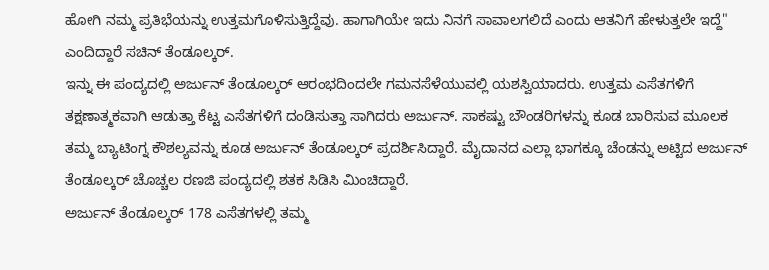ಹೋಗಿ ನಮ್ಮ ಪ್ರತಿಭೆಯನ್ನು ಉತ್ತಮಗೊಳಿಸುತ್ತಿದ್ದೆವು. ಹಾಗಾಗಿಯೇ ಇದು ನಿನಗೆ ಸಾವಾಲಗಲಿದೆ ಎಂದು ಆತನಿಗೆ ಹೇಳುತ್ತಲೇ ಇದ್ದೆ" ಎಂದಿದ್ದಾರೆ ಸಚಿನ್ ತೆಂಡೂಲ್ಕರ್.
ಇನ್ನು ಈ ಪಂದ್ಯದಲ್ಲಿ ಅರ್ಜುನ್ ತೆಂಡೂಲ್ಕರ್ ಆರಂಭದಿಂದಲೇ ಗಮನಸೆಳೆಯುವಲ್ಲಿ ಯಶಸ್ವಿಯಾದರು. ಉತ್ತಮ ಎಸೆತಗಳಿಗೆ ತಕ್ಷಣಾತ್ಮಕವಾಗಿ ಆಡುತ್ತಾ ಕೆಟ್ಟ ಎಸೆತಗಳಿಗೆ ದಂಡಿಸುತ್ತಾ ಸಾಗಿದರು ಅರ್ಜುನ್. ಸಾಕಷ್ಟು ಬೌಂಡರಿಗಳನ್ನು ಕೂಡ ಬಾರಿಸುವ ಮೂಲಕ ತಮ್ಮ ಬ್ಯಾಟಿಂಗ್ನ ಕೌಶಲ್ಯವನ್ನು ಕೂಡ ಅರ್ಜುನ್ ತೆಂಡೂಲ್ಕರ್ ಪ್ರದರ್ಶಿಸಿದ್ದಾರೆ. ಮೈದಾನದ ಎಲ್ಲಾ ಭಾಗಕ್ಕೂ ಚೆಂಡನ್ನು ಅಟ್ಟಿದ ಅರ್ಜುನ್ ತೆಂಡೂಲ್ಕರ್ ಚೊಚ್ಚಲ ರಣಜಿ ಪಂದ್ಯದಲ್ಲಿ ಶತಕ ಸಿಡಿಸಿ ಮಿಂಚಿದ್ದಾರೆ.
ಅರ್ಜುನ್ ತೆಂಡೂಲ್ಕರ್ 178 ಎಸೆತಗಳಲ್ಲಿ ತಮ್ಮ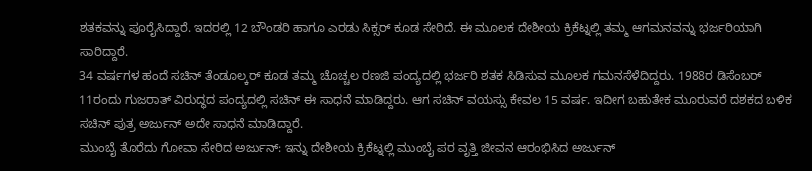ಶತಕವನ್ನು ಪೂರೈಸಿದ್ದಾರೆ. ಇದರಲ್ಲಿ 12 ಬೌಂಡರಿ ಹಾಗೂ ಎರಡು ಸಿಕ್ಸರ್ ಕೂಡ ಸೇರಿದೆ. ಈ ಮೂಲಕ ದೇಶೀಯ ಕ್ರಿಕೆಟ್ನಲ್ಲಿ ತಮ್ಮ ಆಗಮನವನ್ನು ಭರ್ಜರಿಯಾಗಿ ಸಾರಿದ್ದಾರೆ.
34 ವರ್ಷಗಳ ಹಂದೆ ಸಚಿನ್ ತೆಂಡೂಲ್ಕರ್ ಕೂಡ ತಮ್ಮ ಚೊಚ್ಚಲ ರಣಜಿ ಪಂದ್ಯದಲ್ಲಿ ಭರ್ಜರಿ ಶತಕ ಸಿಡಿಸುವ ಮೂಲಕ ಗಮನಸೆಳೆದಿದ್ದರು. 1988ರ ಡಿಸೆಂಬರ್ 11ರಂದು ಗುಜರಾತ್ ವಿರುದ್ಧದ ಪಂದ್ಯದಲ್ಲಿ ಸಚಿನ್ ಈ ಸಾಧನೆ ಮಾಡಿದ್ದರು. ಆಗ ಸಚಿನ್ ವಯಸ್ಸು ಕೇವಲ 15 ವರ್ಷ. ಇದೀಗ ಬಹುತೇಕ ಮೂರುವರೆ ದಶಕದ ಬಳಿಕ ಸಚಿನ್ ಪುತ್ರ ಅರ್ಜುನ್ ಅದೇ ಸಾಧನೆ ಮಾಡಿದ್ದಾರೆ.
ಮುಂಬೈ ತೊರೆದು ಗೋವಾ ಸೇರಿದ ಅರ್ಜುನ್: ಇನ್ನು ದೇಶೀಯ ಕ್ರಿಕೆಟ್ನಲ್ಲಿ ಮುಂಬೈ ಪರ ವೃತ್ತಿ ಜೀವನ ಆರಂಭಿಸಿದ ಅರ್ಜುನ್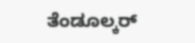ತೆಂಡೂಲ್ಕರ್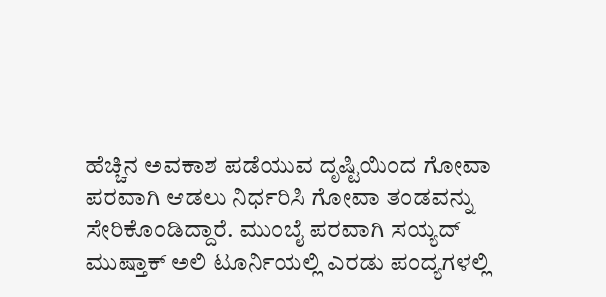ಹೆಚ್ಚಿನ ಅವಕಾಶ ಪಡೆಯುವ ದೃಷ್ಟಿಯಿಂದ ಗೋವಾ ಪರವಾಗಿ ಆಡಲು ನಿರ್ಧರಿಸಿ ಗೋವಾ ತಂಡವನ್ನು ಸೇರಿಕೊಂಡಿದ್ದಾರೆ. ಮುಂಬೈ ಪರವಾಗಿ ಸಯ್ಯದ್ ಮುಷ್ತಾಕ್ ಅಲಿ ಟೂರ್ನಿಯಲ್ಲಿ ಎರಡು ಪಂದ್ಯಗಳಲ್ಲಿ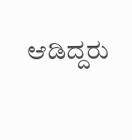ಆಡಿದ್ದರು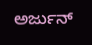ಅರ್ಜುನ್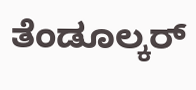ತೆಂಡೂಲ್ಕರ್